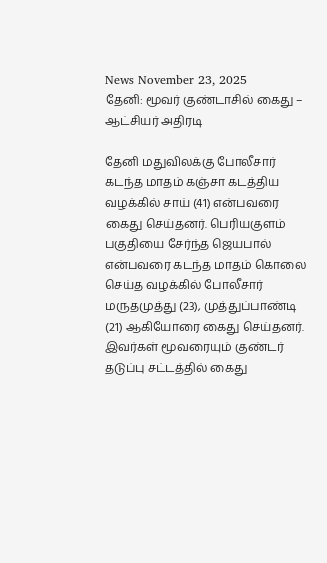News November 23, 2025
தேனி: மூவர் குண்டாசில் கைது – ஆட்சியர் அதிரடி

தேனி மதுவிலக்கு போலீசார் கடந்த மாதம் கஞ்சா கடத்திய வழக்கில் சாய் (41) என்பவரை கைது செய்தனர். பெரியகுளம் பகுதியை சேர்ந்த ஜெயபால் என்பவரை கடந்த மாதம் கொலை செய்த வழக்கில் போலீசார் மருதமுத்து (23), முத்துப்பாண்டி (21) ஆகியோரை கைது செய்தனர். இவர்கள் மூவரையும் குண்டர் தடுப்பு சட்டத்தில் கைது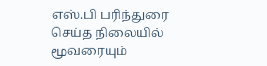எஸ்.பி பரிந்துரை செய்த நிலையில் மூவரையும்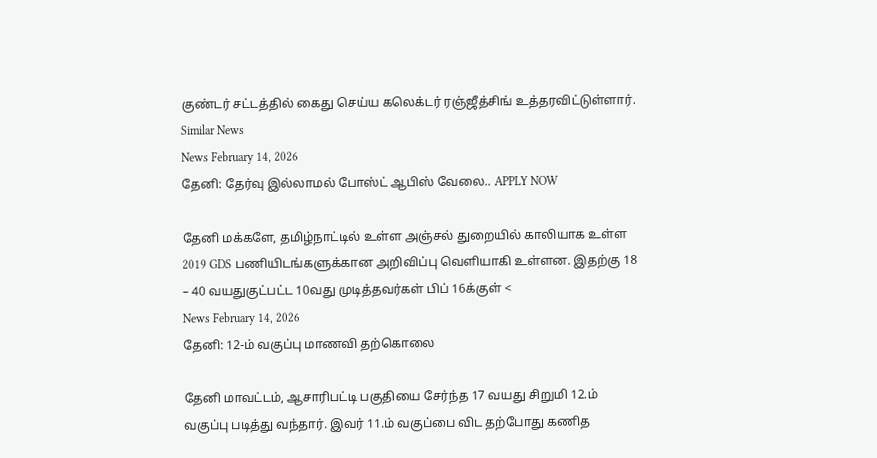குண்டர் சட்டத்தில் கைது செய்ய கலெக்டர் ரஞ்ஜீத்சிங் உத்தரவிட்டுள்ளார்.
Similar News
News February 14, 2026
தேனி: தேர்வு இல்லாமல் போஸ்ட் ஆபிஸ் வேலை.. APPLY NOW

தேனி மக்களே, தமிழ்நாட்டில் உள்ள அஞ்சல் துறையில் காலியாக உள்ள 2019 GDS பணியிடங்களுக்கான அறிவிப்பு வெளியாகி உள்ளன. இதற்கு 18 – 40 வயதுகுட்பட்ட 10வது முடித்தவர்கள் பிப் 16க்குள் <
News February 14, 2026
தேனி: 12-ம் வகுப்பு மாணவி தற்கொலை

தேனி மாவட்டம், ஆசாரிபட்டி பகுதியை சேர்ந்த 17 வயது சிறுமி 12.ம் வகுப்பு படித்து வந்தார். இவர் 11.ம் வகுப்பை விட தற்போது கணித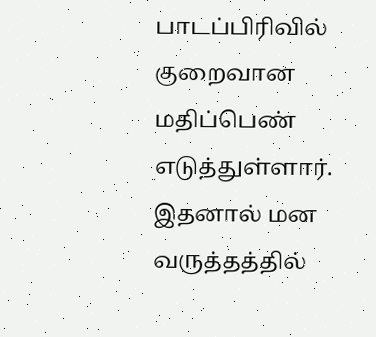பாடப்பிரிவில் குறைவான மதிப்பெண் எடுத்துள்ளார். இதனால் மன வருத்தத்தில்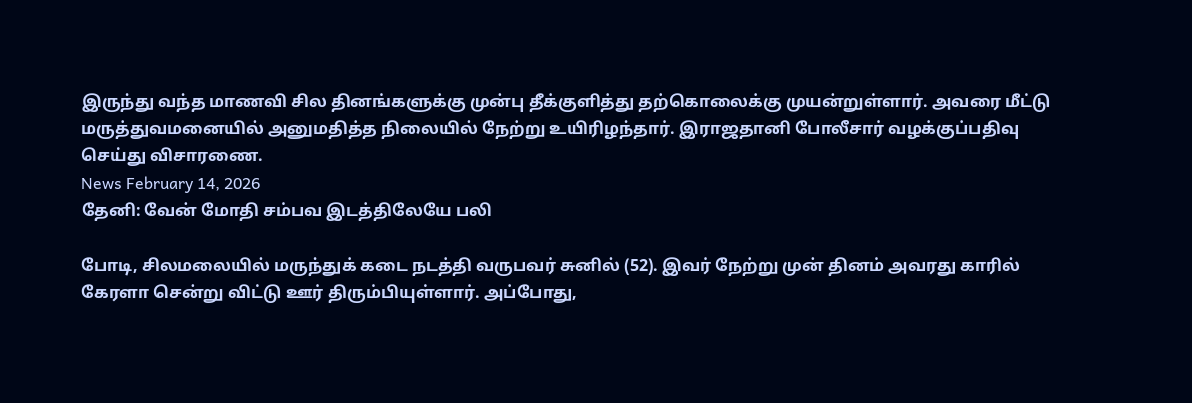இருந்து வந்த மாணவி சில தினங்களுக்கு முன்பு தீக்குளித்து தற்கொலைக்கு முயன்றுள்ளார். அவரை மீட்டு மருத்துவமனையில் அனுமதித்த நிலையில் நேற்று உயிரிழந்தார். இராஜதானி போலீசார் வழக்குப்பதிவு செய்து விசாரணை.
News February 14, 2026
தேனி: வேன் மோதி சம்பவ இடத்திலேயே பலி

போடி, சிலமலையில் மருந்துக் கடை நடத்தி வருபவர் சுனில் (52). இவர் நேற்று முன் தினம் அவரது காரில் கேரளா சென்று விட்டு ஊர் திரும்பியுள்ளார். அப்போது,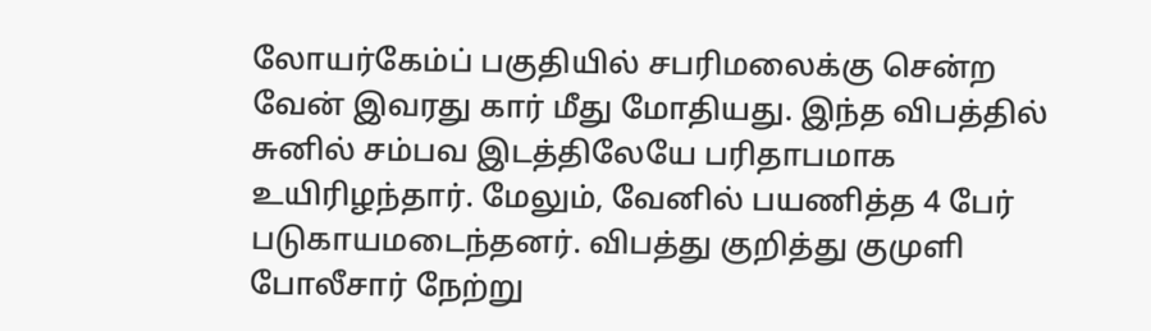லோயர்கேம்ப் பகுதியில் சபரிமலைக்கு சென்ற வேன் இவரது கார் மீது மோதியது. இந்த விபத்தில் சுனில் சம்பவ இடத்திலேயே பரிதாபமாக உயிரிழந்தார். மேலும், வேனில் பயணித்த 4 பேர் படுகாயமடைந்தனர். விபத்து குறித்து குமுளி போலீசார் நேற்று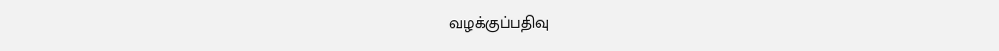வழக்குப்பதிவு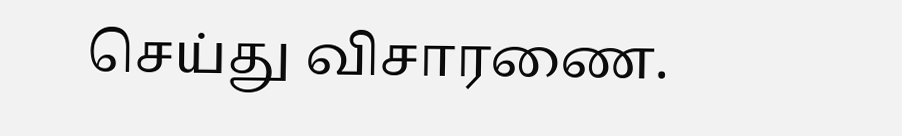செய்து விசாரணை.